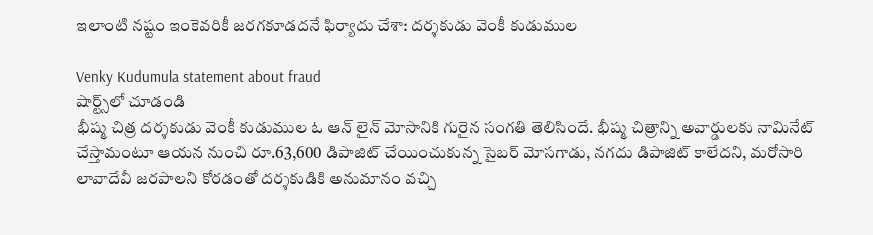ఇలాంటి నష్టం ఇంకెవరికీ జరగకూడదనే ఫిర్యాదు చేశా: దర్శకుడు వెంకీ కుడుముల

Venky Kudumula statement about fraud
షార్ట్స్‌లో చూడండి
భీష్మ చిత్ర దర్శకుడు వెంకీ కుడుముల ఓ ఆన్ లైన్ మోసానికి గురైన సంగతి తెలిసిందే. భీష్మ చిత్రాన్ని అవార్డులకు నామినేట్ చేస్తామంటూ ఆయన నుంచి రూ.63,600 డిపాజిట్ చేయించుకున్న సైబర్ మోసగాడు, నగదు డిపాజిట్ కాలేదని, మరోసారి లావాదేవీ జరపాలని కోరడంతో దర్శకుడికి అనుమానం వచ్చి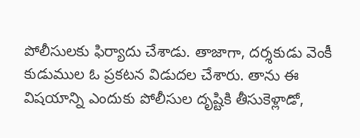పోలీసులకు ఫిర్యాదు చేశాడు. తాజాగా, దర్శకుడు వెంకీ కుడుముల ఓ ప్రకటన విడుదల చేశారు. తాను ఈ విషయాన్ని ఎందుకు పోలీసుల దృష్టికి తీసుకెళ్లాడో,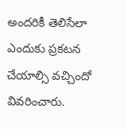అందరికీ తెలిసేలా ఎందుకు ప్రకటన చేయాల్సి వచ్చిందో వివరించారు.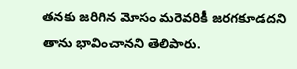తనకు జరిగిన మోసం మరెవరికీ జరగకూడదని తాను భావించానని తెలిపారు.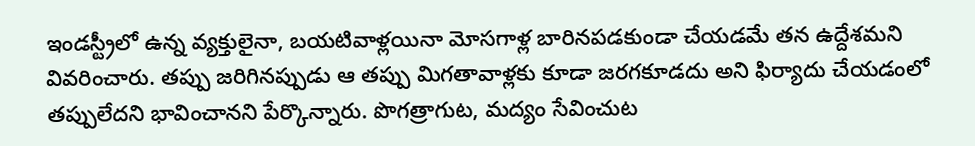ఇండస్ట్రీలో ఉన్న వ్యక్తులైనా, బయటివాళ్లయినా మోసగాళ్ల బారినపడకుండా చేయడమే తన ఉద్దేశమని వివరించారు. తప్పు జరిగినప్పుడు ఆ తప్పు మిగతావాళ్లకు కూడా జరగకూడదు అని ఫిర్యాదు చేయడంలో తప్పులేదని భావించానని పేర్కొన్నారు. పొగత్రాగుట, మద్యం సేవించుట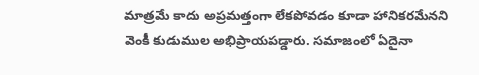మాత్రమే కాదు అప్రమత్తంగా లేకపోవడం కూడా హానికరమేనని వెంకీ కుడుముల అభిప్రాయపడ్డారు. సమాజంలో ఏదైనా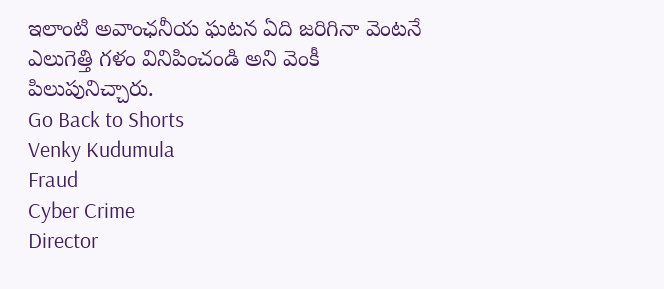ఇలాంటి అవాంఛనీయ ఘటన ఏది జరిగినా వెంటనే ఎలుగెత్తి గళం వినిపించండి అని వెంకీ పిలుపునిచ్చారు.
Go Back to Shorts
Venky Kudumula
Fraud
Cyber Crime
Director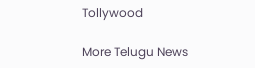Tollywood

More Telugu News